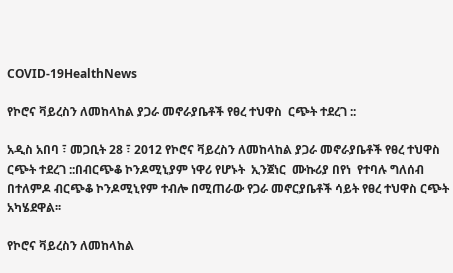COVID-19HealthNews

የኮሮና ቫይረስን ለመከላከል ያጋራ መኖራያቤቶች የፀረ ተህዋስ  ርጭት ተደረገ ::

አዲስ አበባ ፣ መጋቢት 28 ፣ 2012 የኮሮና ቫይረስን ለመከላከል ያጋራ መኖራያቤቶች የፀረ ተህዋስ  ርጭት ተደረገ ::በብርጭቆ ኮንዶሚኒያም ነዋሪ የሆኑት  ኢንጀነር  ሙኩሪያ በየነ  የተባሉ ግለሰብ  በተለምዶ ብርጭቆ ኮንዶሚኒየም ተብሎ በሚጠራው የጋራ መኖርያቤቶች ሳይት የፀረ ተህዋስ ርጭት አካሄደዋል፡፡

የኮሮና ቫይረስን ለመከላከል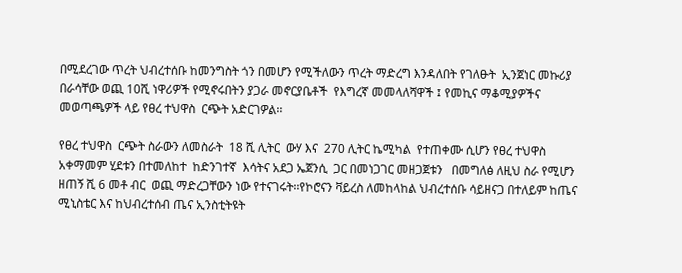በሚደረገው ጥረት ህብረተሰቡ ከመንግስት ጎን በመሆን የሚችለውን ጥረት ማድረግ እንዳለበት የገለፁት  ኢንጀነር መኩሪያ በራሳቸው ወጪ 10ሺ ነዋሪዎች የሚኖሩበትን ያጋራ መኖርያቤቶች  የእግረኛ መመላለሻዋች ፤ የመኪና ማቆሚያዎችና መወጣጫዎች ላይ የፀረ ተህዋስ  ርጭት አድርገዎል፡፡

የፀረ ተህዋስ  ርጭት ስራውን ለመስራት  18 ሺ ሊትር  ውሃ እና  270 ሊትር ኬሚካል  የተጠቀሙ ሲሆን የፀረ ተህዋስ  አቀማመም ሂደቱን በተመለከተ  ከድንገተኛ  እሳትና አደጋ ኤጀንሲ  ጋር በመነጋገር መዘጋጀቱን   በመግለፅ ለዚህ ስራ የሚሆን ዘጠኝ ሺ 6 መቶ ብር  ወጪ ማድረጋቸውን ነው የተናገሩት፡፡የኮሮናን ቫይረስ ለመከላከል ህብረተሰቡ ሳይዘናጋ በተለይም ከጤና ሚኒስቴር እና ከህብረተሰብ ጤና ኢንስቲትዩት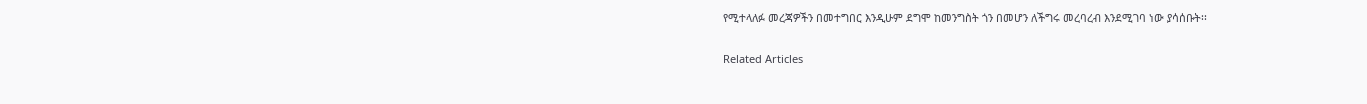የሚተላለፉ መረጃዎችን በመተግበር እንዲሁም ደግሞ ከመንግስት ጎን በመሆን ለችግሩ መረባረብ እንደሚገባ ነው ያሳሰቡት፡፡

Related Articles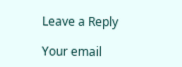Leave a Reply

Your email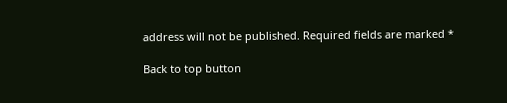address will not be published. Required fields are marked *

Back to top button